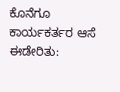ಕೊನೆಗೂ ಕಾರ್ಯಕರ್ತರ ಆಸೆ ಈಡೇರಿತು: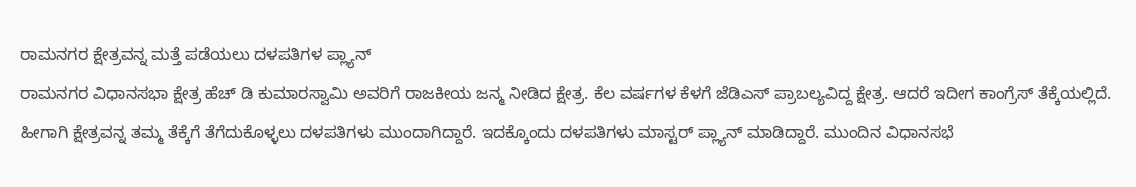ರಾಮನಗರ ಕ್ಷೇತ್ರವನ್ನ ಮತ್ತೆ ಪಡೆಯಲು ದಳಪತಿಗಳ ಪ್ಲ್ಯಾನ್
ರಾಮನಗರ ವಿಧಾನಸಭಾ ಕ್ಷೇತ್ರ ಹೆಚ್ ಡಿ ಕುಮಾರಸ್ವಾಮಿ ಅವರಿಗೆ ರಾಜಕೀಯ ಜನ್ಮ ನೀಡಿದ ಕ್ಷೇತ್ರ. ಕೆಲ ವರ್ಷಗಳ ಕೆಳಗೆ ಜೆಡಿಎಸ್ ಪ್ರಾಬಲ್ಯವಿದ್ದ ಕ್ಷೇತ್ರ. ಆದರೆ ಇದೀಗ ಕಾಂಗ್ರೆಸ್ ತೆಕ್ಕೆಯಲ್ಲಿದೆ. ಹೀಗಾಗಿ ಕ್ಷೇತ್ರವನ್ನ ತಮ್ಮ ತೆಕ್ಕೆಗೆ ತೆಗೆದುಕೊಳ್ಳಲು ದಳಪತಿಗಳು ಮುಂದಾಗಿದ್ದಾರೆ. ಇದಕ್ಕೊಂದು ದಳಪತಿಗಳು ಮಾಸ್ಟರ್ ಪ್ಲ್ಯಾನ್ ಮಾಡಿದ್ದಾರೆ. ಮುಂದಿನ ವಿಧಾನಸಭೆ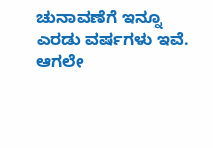ಚುನಾವಣೆಗೆ ಇನ್ನೂ ಎರಡು ವರ್ಷಗಳು ಇವೆ. ಆಗಲೇ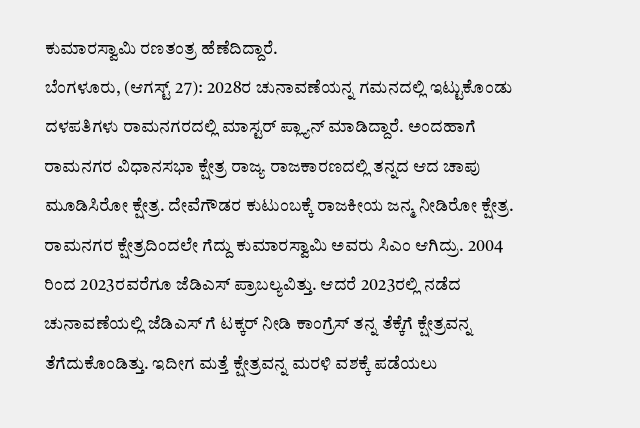ಕುಮಾರಸ್ವಾಮಿ ರಣತಂತ್ರ ಹೆಣೆದಿದ್ದಾರೆ.
ಬೆಂಗಳೂರು, (ಆಗಸ್ಟ್ 27): 2028ರ ಚುನಾವಣೆಯನ್ನ ಗಮನದಲ್ಲಿ ಇಟ್ಟುಕೊಂಡು ದಳಪತಿಗಳು ರಾಮನಗರದಲ್ಲಿ ಮಾಸ್ಟರ್ ಪ್ಲ್ಯಾನ್ ಮಾಡಿದ್ದಾರೆ. ಅಂದಹಾಗೆ ರಾಮನಗರ ವಿಧಾನಸಭಾ ಕ್ಷೇತ್ರ ರಾಜ್ಯ ರಾಜಕಾರಣದಲ್ಲಿ ತನ್ನದ ಆದ ಚಾಪು ಮೂಡಿಸಿರೋ ಕ್ಷೇತ್ರ. ದೇವೆಗೌಡರ ಕುಟುಂಬಕ್ಕೆ ರಾಜಕೀಯ ಜನ್ಮ ನೀಡಿರೋ ಕ್ಷೇತ್ರ. ರಾಮನಗರ ಕ್ಷೇತ್ರದಿಂದಲೇ ಗೆದ್ದು ಕುಮಾರಸ್ವಾಮಿ ಅವರು ಸಿಎಂ ಆಗಿದ್ರು. 2004 ರಿಂದ 2023ರವರೆಗೂ ಜೆಡಿಎಸ್ ಪ್ರಾಬಲ್ಯವಿತ್ತು. ಆದರೆ 2023ರಲ್ಲಿ ನಡೆದ ಚುನಾವಣೆಯಲ್ಲಿ ಜೆಡಿಎಸ್ ಗೆ ಟಕ್ಕರ್ ನೀಡಿ ಕಾಂಗ್ರೆಸ್ ತನ್ನ ತೆಕ್ಕೆಗೆ ಕ್ಷೇತ್ರವನ್ನ ತೆಗೆದುಕೊಂಡಿತ್ತು. ಇದೀಗ ಮತ್ತೆ ಕ್ಷೇತ್ರವನ್ನ ಮರಳಿ ವಶಕ್ಕೆ ಪಡೆಯಲು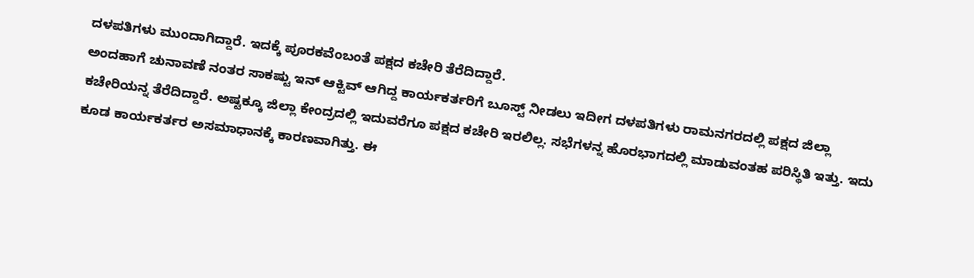ದಳಪತಿಗಳು ಮುಂದಾಗಿದ್ದಾರೆ. ಇದಕ್ಕೆ ಪೂರಕವೆಂಬಂತೆ ಪಕ್ಷದ ಕಚೇರಿ ತೆರೆದಿದ್ದಾರೆ.
ಅಂದಹಾಗೆ ಚುನಾವಣೆ ನಂತರ ಸಾಕಷ್ಟು ಇನ್ ಆಕ್ಟಿವ್ ಆಗಿದ್ದ ಕಾರ್ಯಕರ್ತರಿಗೆ ಬೂಸ್ಟ್ ನೀಡಲು ಇದೀಗ ದಳಪತಿಗಳು ರಾಮನಗರದಲ್ಲಿ ಪಕ್ಷದ ಜಿಲ್ಲಾ ಕಚೇರಿಯನ್ನ ತೆರೆದಿದ್ದಾರೆ. ಅಷ್ಟಕ್ಕೂ ಜಿಲ್ಲಾ ಕೇಂದ್ರದಲ್ಲಿ ಇದುವರೆಗೂ ಪಕ್ಷದ ಕಚೇರಿ ಇರಲಿಲ್ಲ. ಸಭೆಗಳನ್ನ ಹೊರಭಾಗದಲ್ಲಿ ಮಾಡುವಂತಹ ಪರಿಸ್ಥಿತಿ ಇತ್ತು. ಇದು ಕೂಡ ಕಾರ್ಯಕರ್ತರ ಅಸಮಾಧಾನಕ್ಕೆ ಕಾರಣವಾಗಿತ್ತು. ಈ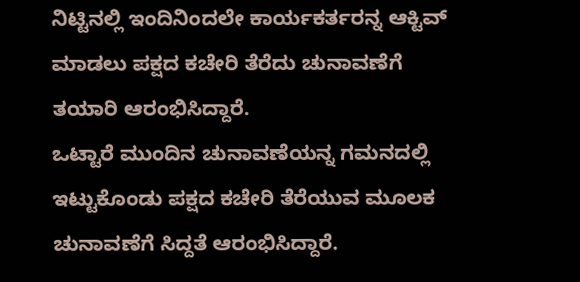ನಿಟ್ಟಿನಲ್ಲಿ ಇಂದಿನಿಂದಲೇ ಕಾರ್ಯಕರ್ತರನ್ನ ಆಕ್ಟಿವ್ ಮಾಡಲು ಪಕ್ಷದ ಕಚೇರಿ ತೆರೆದು ಚುನಾವಣೆಗೆ ತಯಾರಿ ಆರಂಭಿಸಿದ್ದಾರೆ.
ಒಟ್ಟಾರೆ ಮುಂದಿನ ಚುನಾವಣೆಯನ್ನ ಗಮನದಲ್ಲಿ ಇಟ್ಟುಕೊಂಡು ಪಕ್ಷದ ಕಚೇರಿ ತೆರೆಯುವ ಮೂಲಕ ಚುನಾವಣೆಗೆ ಸಿದ್ದತೆ ಆರಂಭಿಸಿದ್ದಾರೆ.